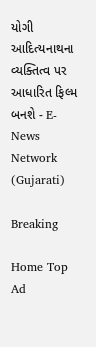યોગી આદિત્યનાથના વ્યક્તિત્વ પર આધારિત ફિલ્મ બનશે - E-News Network (Gujarati)

Breaking

Home Top Ad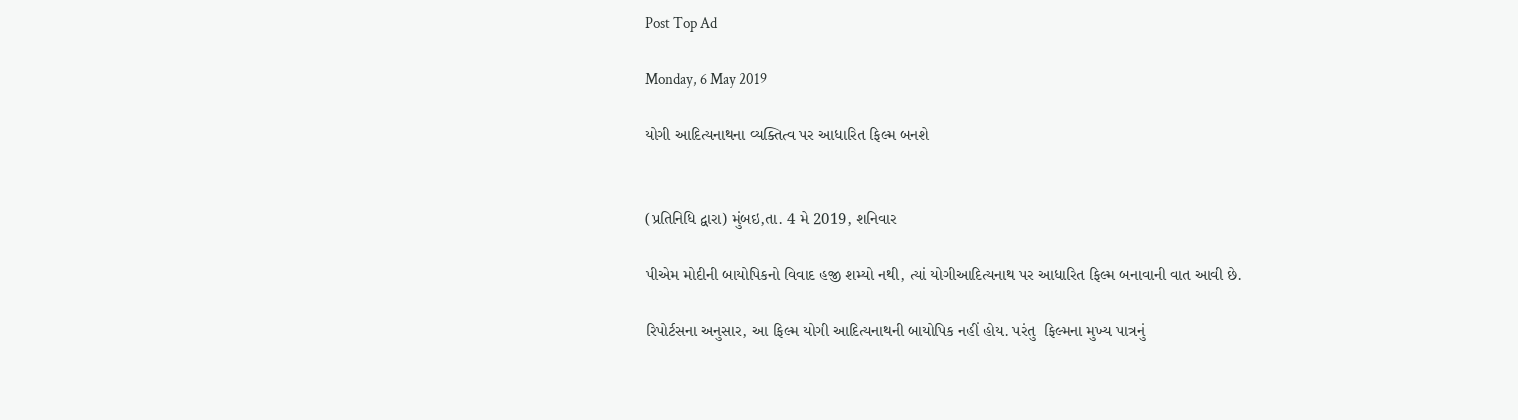Post Top Ad

Monday, 6 May 2019

યોગી આદિત્યનાથના વ્યક્તિત્વ પર આધારિત ફિલ્મ બનશે


(પ્રતિનિધિ દ્વારા) મુંબઇ,તા. 4 મે 2019, શનિવાર

પીએમ મોદીની બાયોપિકનો વિવાદ હજી શમ્યો નથી, ત્યાં યોગીઆદિત્યનાથ પર આધારિત ફિલ્મ બનાવાની વાત આવી છે.

રિપોર્ટસના અનુસાર, આ ફિલ્મ યોગી આદિત્યનાથની બાયોપિક નહીં હોય. પરંતુ  ફિલ્મના મુખ્ય પાત્રનું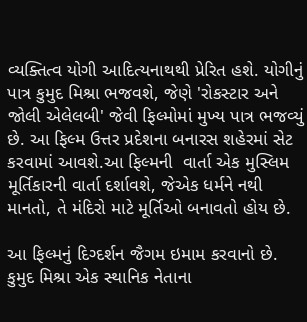વ્યક્તિત્વ યોગી આદિત્યનાથથી પ્રેરિત હશે. યોગીનું પાત્ર કુમુદ મિશ્રા ભજવશે, જેણે 'રોકસ્ટાર અને જોલી એલેલબી' જેવી ફિલ્મોમાં મુખ્ય પાત્ર ભજવ્યું છે. આ ફિલ્મ ઉત્તર પ્રદેશના બનારસ શહેરમાં સેટ કરવામાં આવશે.આ ફિલ્મની  વાર્તા એક મુસ્લિમ મૂર્તિકારની વાર્તા દર્શાવશે, જેએક ધર્મને નથી માનતો, તે મંદિરો માટે મૂર્તિઓ બનાવતો હોય છે.

આ ફિલ્મનું દિગ્દર્શન જૈગમ ઇમામ કરવાનો છે. કુમુદ મિશ્રા એક સ્થાનિક નેતાના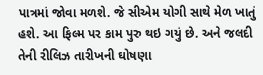પાત્રમાં જોવા મળશે. જે સીએમ યોગી સાથે મેળ ખાતું હશે. આ ફિલ્મ પર કામ પુરુ થઇ ગયું છે. અને જલદી તેની રીલિઝ તારીખની ઘોષણા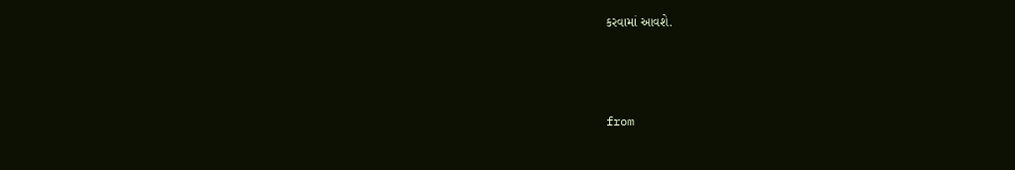કરવામાં આવશે.



from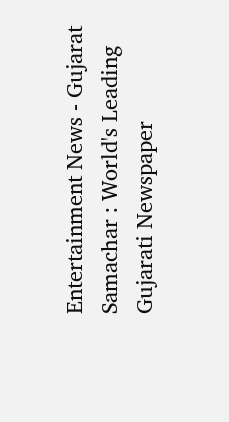Entertainment News - Gujarat Samachar : World's Leading Gujarati Newspaper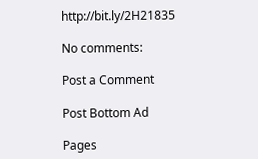http://bit.ly/2H21835

No comments:

Post a Comment

Post Bottom Ad

Pages